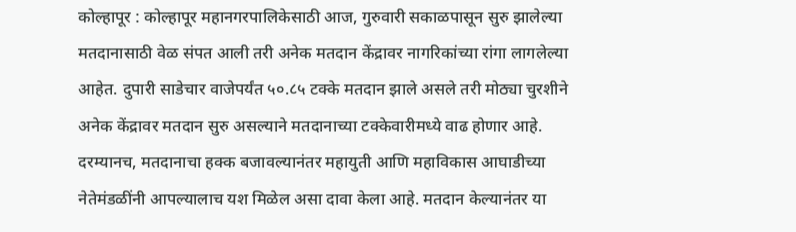कोल्हापूर : कोल्हापूर महानगरपालिकेसाठी आज, गुरुवारी सकाळपासून सुरु झालेल्या मतदानासाठी वेळ संपत आली तरी अनेक मतदान केंद्रावर नागरिकांच्या रांगा लागलेल्या आहेत. दुपारी साडेचार वाजेपर्यंत ५०.८५ टक्के मतदान झाले असले तरी मोठ्या चुरशीने अनेक केंद्रावर मतदान सुरु असल्याने मतदानाच्या टक्केवारीमध्ये वाढ होणार आहे. दरम्यानच, मतदानाचा हक्क बजावल्यानंतर महायुती आणि महाविकास आघाडीच्या नेतेमंडळींनी आपल्यालाच यश मिळेल असा दावा केला आहे. मतदान केल्यानंतर या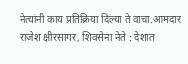नेत्यांनी काय प्रतिक्रिया दिल्या ते वाचा.आमदार राजेश क्षीरसागर, शिवसेना नेते : देशात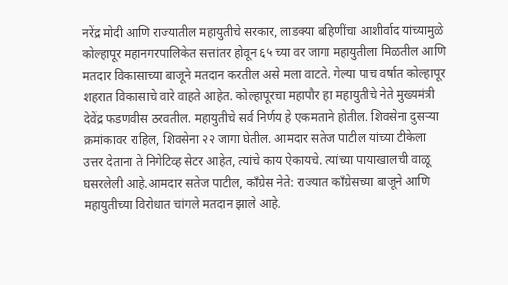नरेंद्र मोदी आणि राज्यातील महायुतीचे सरकार, लाडक्या बहिणींचा आशीर्वाद यांच्यामुळे कोल्हापूर महानगरपालिकेत सत्तांतर होवून ६५ च्या वर जागा महायुतीला मिळतील आणि मतदार विकासाच्या बाजूने मतदान करतील असे मला वाटते. गेल्या पाच वर्षात कोल्हापूर शहरात विकासाचे वारे वाहते आहेत. कोल्हापूरचा महापौर हा महायुतीचे नेते मुख्यमंत्री देवेंद्र फडणवीस ठरवतील. महायुतीचे सर्व निर्णय हे एकमताने होतील. शिवसेना दुसऱ्या क्रमांकावर राहिल, शिवसेना २२ जागा घेतील. आमदार सतेज पाटील यांच्या टीकेला उत्तर देताना ते निगेटिव्ह सेटर आहेत, त्यांचे काय ऐकायचे. त्यांच्या पायाखालची वाळू घसरलेली आहे.आमदार सतेज पाटील, काँग्रेस नेते: राज्यात काँग्रेसच्या बाजूने आणि महायुतीच्या विरोधात चांगले मतदान झाले आहे.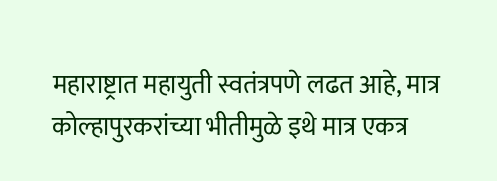महाराष्ट्रात महायुती स्वतंत्रपणे लढत आहे, मात्र कोल्हापुरकरांच्या भीतीमुळे इथे मात्र एकत्र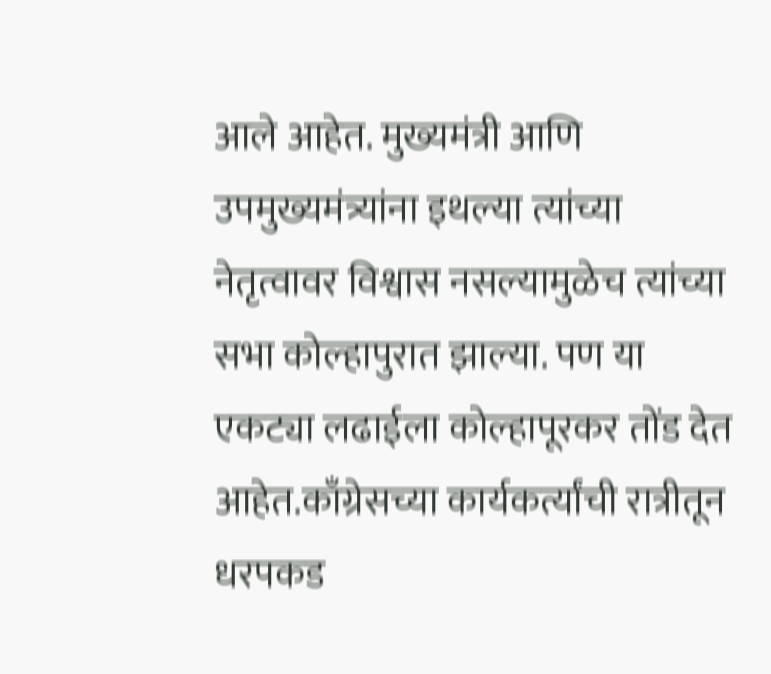आले आहेत. मुख्यमंत्री आणि उपमुख्यमंत्र्यांना इथल्या त्यांच्या नेतृत्वावर विश्वास नसल्यामुळेच त्यांच्या सभा कोल्हापुरात झाल्या. पण या एकट्या लढाईला कोल्हापूरकर तोंड देत आहेत.काँग्रेसच्या कार्यकर्त्यांची रात्रीतून धरपकड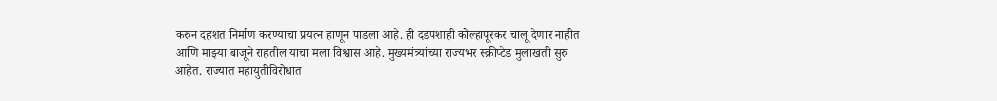करुन दहशत निर्माण करण्याचा प्रयत्न हाणून पाडला आहे. ही दडपशाही कोल्हापूरकर चालू देणार नाहीत आणि माझ्या बाजूने राहतील याचा मला विश्वास आहे. मुख्यमंत्र्यांच्या राज्यभर स्क्रीप्टेड मुलाखती सुरु आहेत. राज्यात महायुतीविरोधात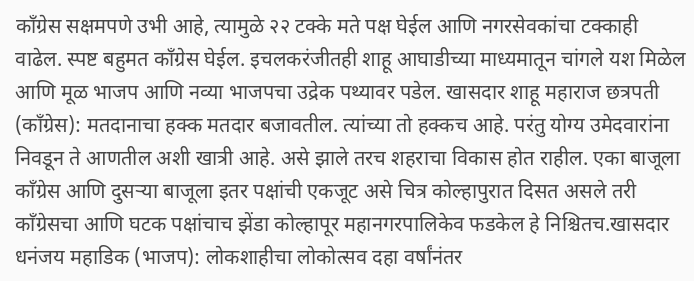काँग्रेस सक्षमपणे उभी आहे, त्यामुळे २२ टक्के मते पक्ष घेईल आणि नगरसेवकांचा टक्काही वाढेल. स्पष्ट बहुमत काँग्रेस घेईल. इचलकरंजीतही शाहू आघाडीच्या माध्यमातून चांगले यश मिळेल आणि मूळ भाजप आणि नव्या भाजपचा उद्रेक पथ्यावर पडेल. खासदार शाहू महाराज छत्रपती (काँग्रेस): मतदानाचा हक्क मतदार बजावतील. त्यांच्या तो हक्कच आहे. परंतु योग्य उमेदवारांना निवडून ते आणतील अशी खात्री आहे. असे झाले तरच शहराचा विकास होत राहील. एका बाजूला काँग्रेस आणि दुसऱ्या बाजूला इतर पक्षांची एकजूट असे चित्र कोल्हापुरात दिसत असले तरी काँग्रेसचा आणि घटक पक्षांचाच झेंडा कोल्हापूर महानगरपालिकेव फडकेल हे निश्चितच.खासदार धनंजय महाडिक (भाजप): लोकशाहीचा लोकोत्सव दहा वर्षांनंतर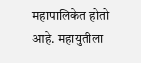महापालिकेत होतो आहे. महायुतीला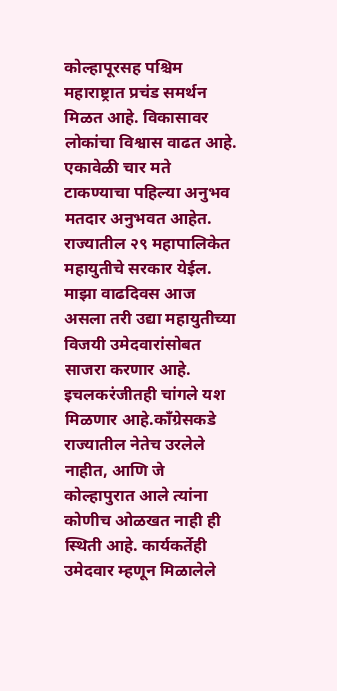कोल्हापूरसह पश्चिम महाराष्ट्रात प्रचंड समर्थन मिळत आहे. विकासावर लोकांचा विश्वास वाढत आहे. एकावेळी चार मते टाकण्याचा पहिल्या अनुभव मतदार अनुभवत आहेत. राज्यातील २९ महापालिकेत महायुतीचे सरकार येईल. माझा वाढदिवस आज असला तरी उद्या महायुतीच्या विजयी उमेदवारांसोबत साजरा करणार आहे. इचलकरंजीतही चांगले यश मिळणार आहे.काँग्रेसकडे राज्यातील नेतेच उरलेले नाहीत, आणि जे कोल्हापुरात आले त्यांना कोणीच ओळखत नाही ही स्थिती आहे. कार्यकर्तेही उमेदवार म्हणून मिळालेले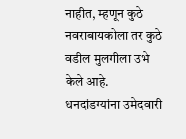नाहीत, म्हणून कुठे नवराबायकोला तर कुठे वडील मुलगीला उभे केले आहे. धनदांडग्यांना उमेदवारी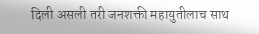दिली असली तरी जनशक्ती महायुतीलाच साथ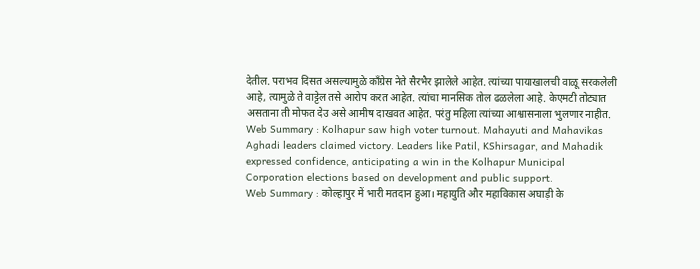देतील. पराभव दिसत असल्यामुळे काँग्रेस नेते सैरभैर झालेले आहेत. त्यांच्या पायाखालची वाळू सरकलेली आहे, त्यामुळे ते वाट्टेल तसे आरोप करत आहेत. त्यांचा मानसिक तोल ढळलेला आहे. केएमटी तोट्यात असताना ती मोफत देउ असे आमीष दाखवत आहेत. परंतु महिला त्यांच्या आश्वासनाला भुलणार नाहीत.
Web Summary : Kolhapur saw high voter turnout. Mahayuti and Mahavikas Aghadi leaders claimed victory. Leaders like Patil, KShirsagar, and Mahadik expressed confidence, anticipating a win in the Kolhapur Municipal Corporation elections based on development and public support.
Web Summary : कोल्हापुर में भारी मतदान हुआ। महायुति और महाविकास अघाड़ी के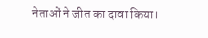नेताओं ने जीत का दावा किया।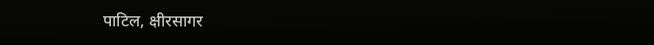पाटिल, क्षीरसागर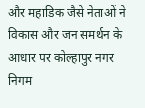और महाडिक जैसे नेताओं ने विकास और जन समर्थन के आधार पर कोल्हापुर नगर निगम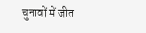चुनावों में जीत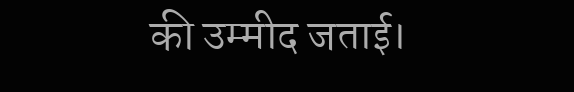की उम्मीद जताई।